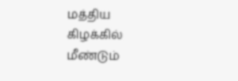மத்திய கிழக்கில் மீண்டும்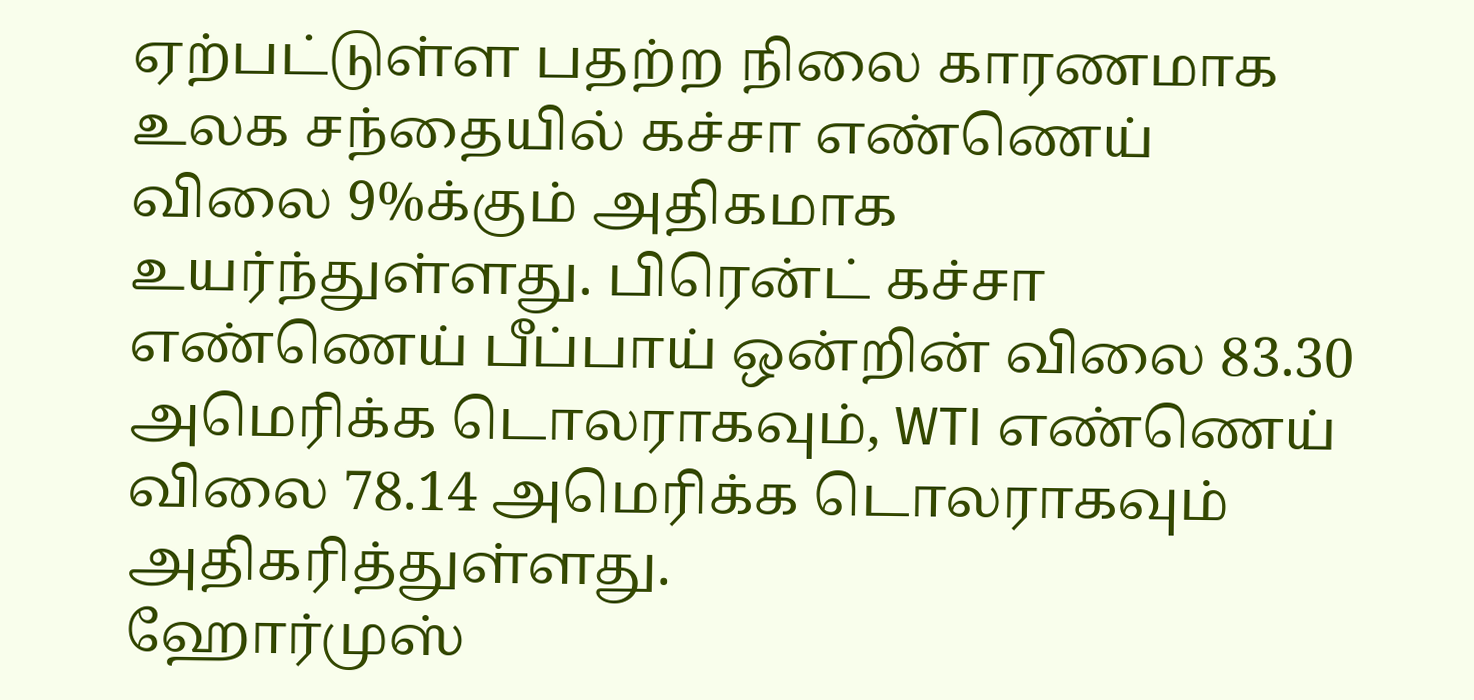ஏற்பட்டுள்ள பதற்ற நிலை காரணமாக உலக சந்தையில் கச்சா எண்ணெய் விலை 9%க்கும் அதிகமாக உயர்ந்துள்ளது. பிரென்ட் கச்சா எண்ணெய் பீப்பாய் ஒன்றின் விலை 83.30 அமெரிக்க டொலராகவும், WTI எண்ணெய் விலை 78.14 அமெரிக்க டொலராகவும் அதிகரித்துள்ளது.
ஹோர்முஸ்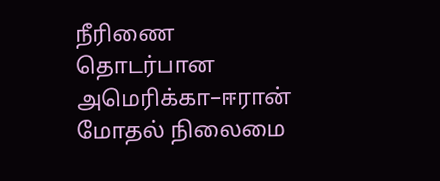நீரிணை தொடர்பான அமெரிக்கா–ஈரான் மோதல் நிலைமை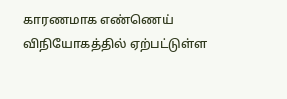காரணமாக எண்ணெய் விநியோகத்தில் ஏற்பட்டுள்ள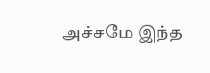அச்சமே இந்த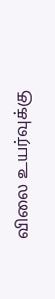விலை உயர்வுக்கு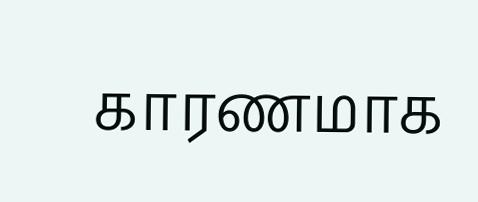காரணமாக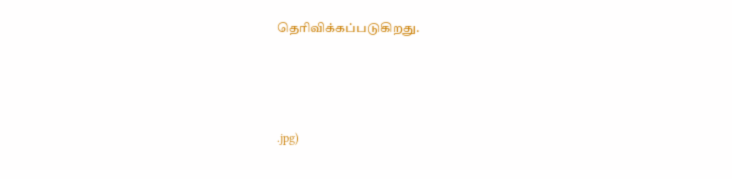தெரிவிக்கப்படுகிறது.




.jpg)